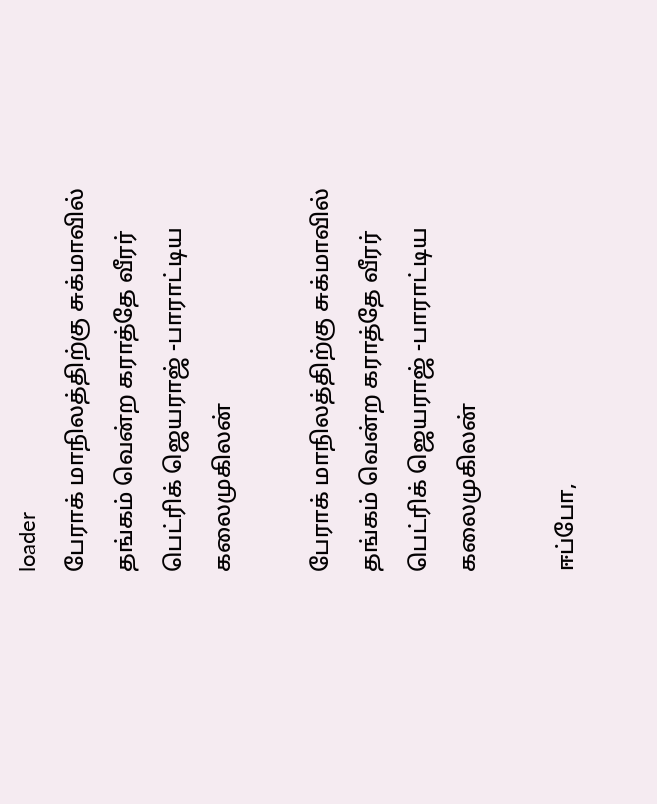loader
பேராக் மாநிலத்திற்கு சுக்மாவில் தங்கம் வென்ற‌ கராத்தே வீரர் பெட்ரிக் ஜெயராஜ் -பாராட்டிய கலைமுகிலன்

பேராக் மாநிலத்திற்கு சுக்மாவில் தங்கம் வென்ற‌ கராத்தே வீரர் பெட்ரிக் ஜெயராஜ் -பாராட்டிய கலைமுகிலன்

ஈப்போ,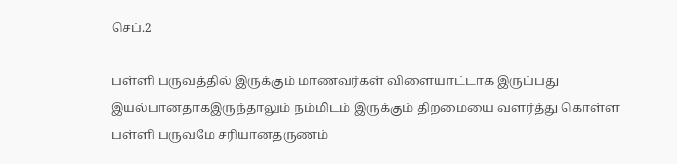செப்.2

பள்ளி பருவத்தில் இருக்கும் மாணவர்கள் விளையாட்டாக இருப்பது இயல்பானதாகஇருந்தாலும் நம்மிடம் இருக்கும் திறமையை வளர்த்து கொள்ள பள்ளி பருவமே சரியானதருணம்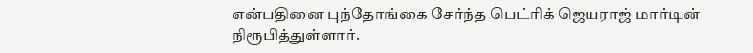என்பதினை புந்தோங்கை சேர்ந்த பெட்ரிக் ஜெயராஜ்‌ மார்டின் நிரூபித்துள்ளார்.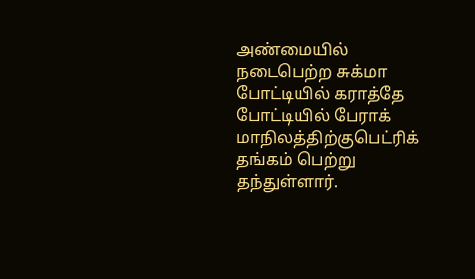அண்மையில் நடைபெற்ற சுக்மா போட்டியில் கராத்தே போட்டியில் பேராக் மாநிலத்திற்குபெட்ரிக் தங்கம் பெற்று தந்துள்ளார்.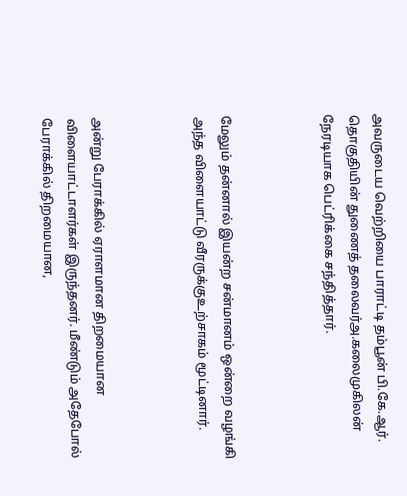அவருடைய வெற்றியை பாராட்டி தம்பூன் பி.கே.ஆர். தொகுதியின் துணைத் தலைவர்அ.கலைமுகிலன் நேரடியாக பெட்ரிக்கை சந்தித்தார்.



மேலும் தன்னால் இயன்ற சன்மானம் ஒன்றை வழங்கி அந்த விளையாட்டு வீரருக்குஉற்சாகம்‌ மூட்டினார்.



அன்று பேராக்கில் ஏராளமான திறமையான விளையாட்டாளர்கள் இருந்தனர். மீண்டும் அதேபோல் பேராக்கில் திறமையான,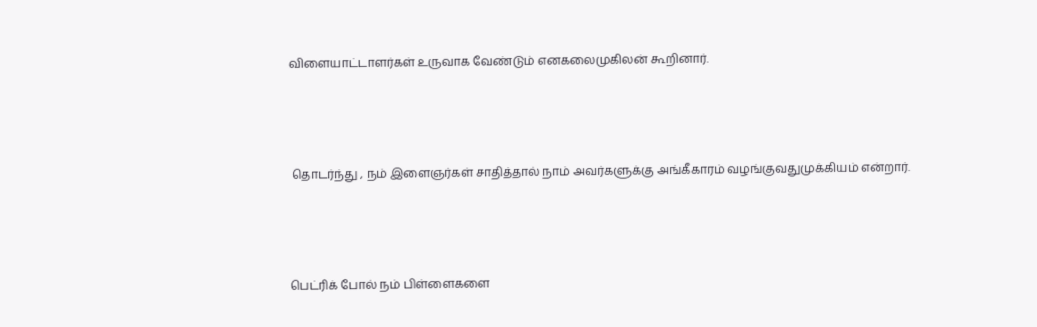விளையாட்டாளர்கள் உருவாக வேண்டும் எனகலைமுகிலன் கூறினார்.



 தொடர்ந்து , நம் இளைஞர்கள் சாதித்தால் நாம் அவர்களுக்கு அங்கீகாரம் வழங்குவதுமுக்கியம் என்றார்.



பெட்ரிக் போல் நம்‌ பிள்ளைகளை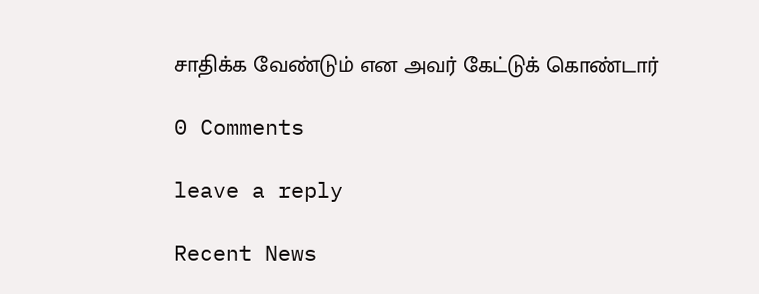சாதிக்க வேண்டும்‌ என‌ அவர்‌ கேட்டுக் கொண்டார்

0 Comments

leave a reply

Recent News